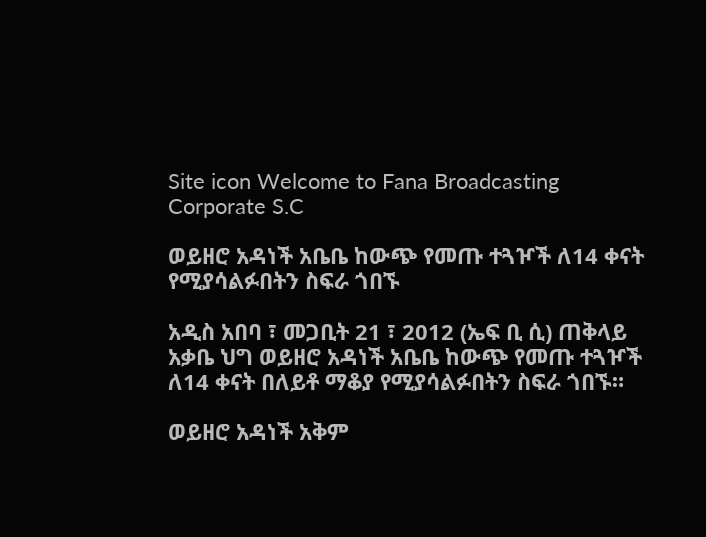Site icon Welcome to Fana Broadcasting Corporate S.C

ወይዘሮ አዳነች አቤቤ ከውጭ የመጡ ተጓዦች ለ14 ቀናት የሚያሳልፉበትን ስፍራ ጎበኙ

አዲስ አበባ ፣ መጋቢት 21 ፣ 2012 (ኤፍ ቢ ሲ) ጠቅላይ አቃቤ ህግ ወይዘሮ አዳነች አቤቤ ከውጭ የመጡ ተጓዦች ለ14 ቀናት በለይቶ ማቆያ የሚያሳልፉበትን ስፍራ ጎበኙ።

ወይዘሮ አዳነች አቅም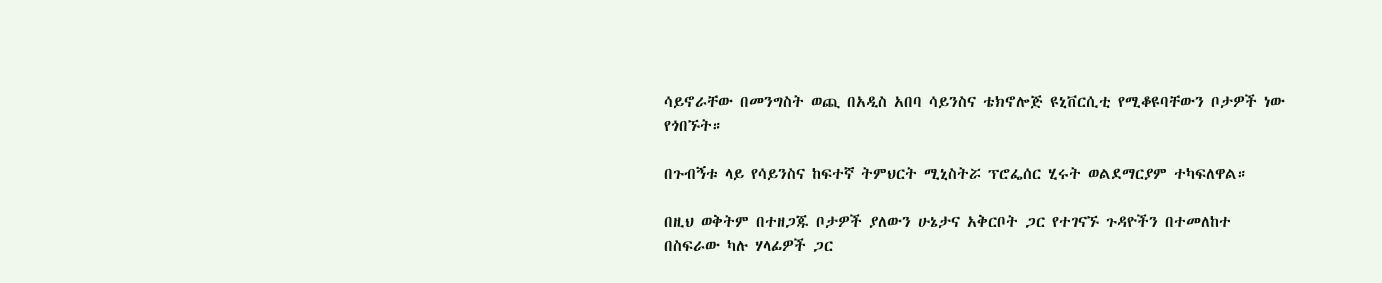ሳይኖራቸው በመንግስት ወጪ በአዲስ አበባ ሳይንስና ቴክኖሎጅ ዩኒቨርሲቲ የሚቆዩባቸውን ቦታዎች ነው የጎበኙት።

በጉብኝቱ ላይ የሳይንስና ከፍተኛ ትምህርት ሚኒስትሯ ፕሮፌሰር ሂሩት ወልደማርያም ተካፍለዋል።

በዚህ ወቅትም በተዘጋጁ ቦታዎች ያለውን ሁኔታና አቅርቦት ጋር የተገናኙ ጉዳዮችን በተመለከተ በስፍራው ካሉ ሃላፊዎች ጋር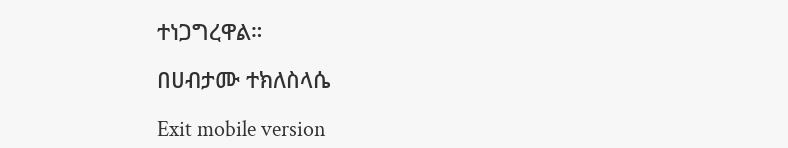ተነጋግረዋል።

በሀብታሙ ተክለስላሴ

Exit mobile version